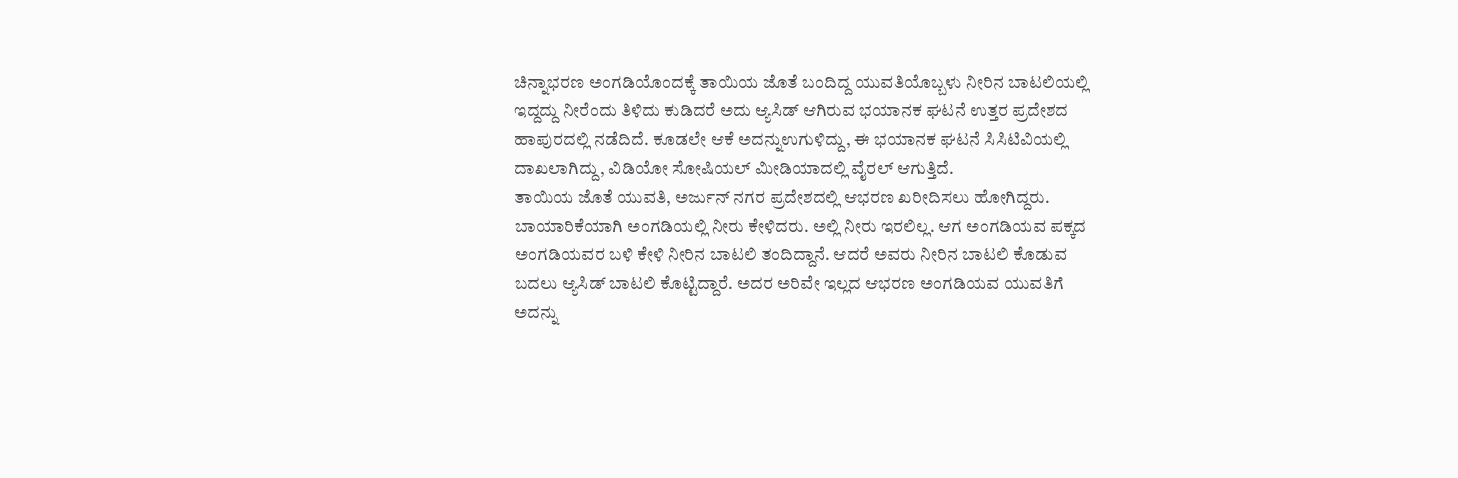ಚಿನ್ನಾಭರಣ ಅಂಗಡಿಯೊಂದಕ್ಕೆ ತಾಯಿಯ ಜೊತೆ ಬಂದಿದ್ದ ಯುವತಿಯೊಬ್ಬಳು ನೀರಿನ ಬಾಟಲಿಯಲ್ಲಿ ಇದ್ದದ್ದು ನೀರೆಂದು ತಿಳಿದು ಕುಡಿದರೆ ಅದು ಆ್ಯಸಿಡ್ ಆಗಿರುವ ಭಯಾನಕ ಘಟನೆ ಉತ್ತರ ಪ್ರದೇಶದ ಹಾಪುರದಲ್ಲಿ ನಡೆದಿದೆ. ಕೂಡಲೇ ಆಕೆ ಅದನ್ನುಉಗುಳಿದ್ದು, ಈ ಭಯಾನಕ ಘಟನೆ ಸಿಸಿಟಿವಿಯಲ್ಲಿ ದಾಖಲಾಗಿದ್ದು, ವಿಡಿಯೋ ಸೋಷಿಯಲ್ ಮೀಡಿಯಾದಲ್ಲಿ ವೈರಲ್ ಆಗುತ್ತಿದೆ.
ತಾಯಿಯ ಜೊತೆ ಯುವತಿ, ಅರ್ಜುನ್ ನಗರ ಪ್ರದೇಶದಲ್ಲಿ ಆಭರಣ ಖರೀದಿಸಲು ಹೋಗಿದ್ದರು. ಬಾಯಾರಿಕೆಯಾಗಿ ಅಂಗಡಿಯಲ್ಲಿ ನೀರು ಕೇಳಿದರು. ಅಲ್ಲಿ ನೀರು ಇರಲಿಲ್ಲ. ಆಗ ಅಂಗಡಿಯವ ಪಕ್ಕದ ಅಂಗಡಿಯವರ ಬಳಿ ಕೇಳಿ ನೀರಿನ ಬಾಟಲಿ ತಂದಿದ್ದಾನೆ. ಆದರೆ ಅವರು ನೀರಿನ ಬಾಟಲಿ ಕೊಡುವ ಬದಲು ಆ್ಯಸಿಡ್ ಬಾಟಲಿ ಕೊಟ್ಟಿದ್ದಾರೆ. ಅದರ ಅರಿವೇ ಇಲ್ಲದ ಆಭರಣ ಅಂಗಡಿಯವ ಯುವತಿಗೆ ಅದನ್ನು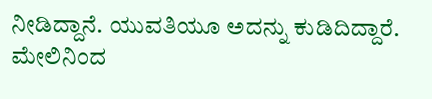ನೀಡಿದ್ದಾನೆ. ಯುವತಿಯೂ ಅದನ್ನು ಕುಡಿದಿದ್ದಾರೆ. ಮೇಲಿನಿಂದ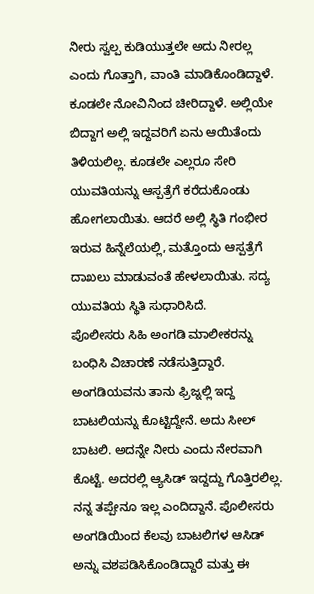ನೀರು ಸ್ವಲ್ಪ ಕುಡಿಯುತ್ತಲೇ ಅದು ನೀರಲ್ಲ ಎಂದು ಗೊತ್ತಾಗಿ, ವಾಂತಿ ಮಾಡಿಕೊಂಡಿದ್ದಾಳೆ.
ಕೂಡಲೇ ನೋವಿನಿಂದ ಚೀರಿದ್ದಾಳೆ. ಅಲ್ಲಿಯೇ ಬಿದ್ದಾಗ ಅಲ್ಲಿ ಇದ್ದವರಿಗೆ ಏನು ಆಯಿತೆಂದು ತಿಳಿಯಲಿಲ್ಲ. ಕೂಡಲೇ ಎಲ್ಲರೂ ಸೇರಿ ಯುವತಿಯನ್ನು ಆಸ್ಪತ್ರೆಗೆ ಕರೆದುಕೊಂಡು ಹೋಗಲಾಯಿತು. ಆದರೆ ಅಲ್ಲಿ ಸ್ಥಿತಿ ಗಂಭೀರ ಇರುವ ಹಿನ್ನೆಲೆಯಲ್ಲಿ, ಮತ್ತೊಂದು ಆಸ್ಪತ್ರೆಗೆ ದಾಖಲು ಮಾಡುವಂತೆ ಹೇಳಲಾಯಿತು. ಸದ್ಯ ಯುವತಿಯ ಸ್ಥಿತಿ ಸುಧಾರಿಸಿದೆ.
ಪೊಲೀಸರು ಸಿಹಿ ಅಂಗಡಿ ಮಾಲೀಕರನ್ನು ಬಂಧಿಸಿ ವಿಚಾರಣೆ ನಡೆಸುತ್ತಿದ್ದಾರೆ. ಅಂಗಡಿಯವನು ತಾನು ಫ್ರಿಜ್ನಲ್ಲಿ ಇದ್ದ ಬಾಟಲಿಯನ್ನು ಕೊಟ್ಟಿದ್ದೇನೆ. ಅದು ಸೀಲ್ ಬಾಟಲಿ. ಅದನ್ನೇ ನೀರು ಎಂದು ನೇರವಾಗಿ ಕೊಟ್ಟೆ. ಅದರಲ್ಲಿ ಆ್ಯಸಿಡ್ ಇದ್ದದ್ದು ಗೊತ್ತಿರಲಿಲ್ಲ. ನನ್ನ ತಪ್ಪೇನೂ ಇಲ್ಲ ಎಂದಿದ್ದಾನೆ. ಪೊಲೀಸರು ಅಂಗಡಿಯಿಂದ ಕೆಲವು ಬಾಟಲಿಗಳ ಆಸಿಡ್ ಅನ್ನು ವಶಪಡಿಸಿಕೊಂಡಿದ್ದಾರೆ ಮತ್ತು ಈ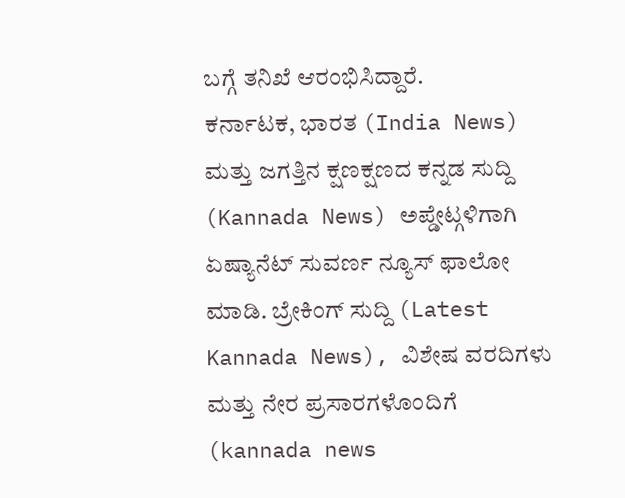ಬಗ್ಗೆ ತನಿಖೆ ಆರಂಭಿಸಿದ್ದಾರೆ.
ಕರ್ನಾಟಕ, ಭಾರತ (India News) ಮತ್ತು ಜಗತ್ತಿನ ಕ್ಷಣಕ್ಷಣದ ಕನ್ನಡ ಸುದ್ದಿ (Kannada News) ಅಪ್ಡೇಟ್ಗಳಿಗಾಗಿ ಏಷ್ಯಾನೆಟ್ ಸುವರ್ಣ ನ್ಯೂಸ್ ಫಾಲೋ ಮಾಡಿ. ಬ್ರೇಕಿಂಗ್ ಸುದ್ದಿ (Latest Kannada News), ವಿಶೇಷ ವರದಿಗಳು ಮತ್ತು ನೇರ ಪ್ರಸಾರಗಳೊಂದಿಗೆ (kannada news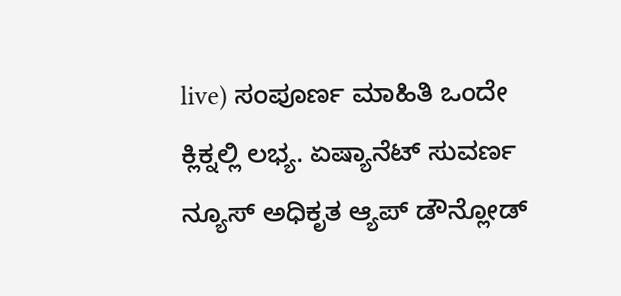live) ಸಂಪೂರ್ಣ ಮಾಹಿತಿ ಒಂದೇ ಕ್ಲಿಕ್ನಲ್ಲಿ ಲಭ್ಯ. ಏಷ್ಯಾನೆಟ್ ಸುವರ್ಣ ನ್ಯೂಸ್ ಅಧಿಕೃತ ಆ್ಯಪ್ ಡೌನ್ಲೋಡ್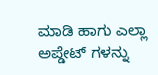ಮಾಡಿ ಹಾಗು ಎಲ್ಲಾ ಅಪ್ಡೇಟ್ ಗಳನ್ನು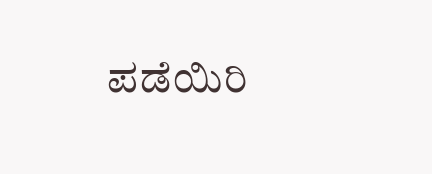ಪಡೆಯಿರಿ